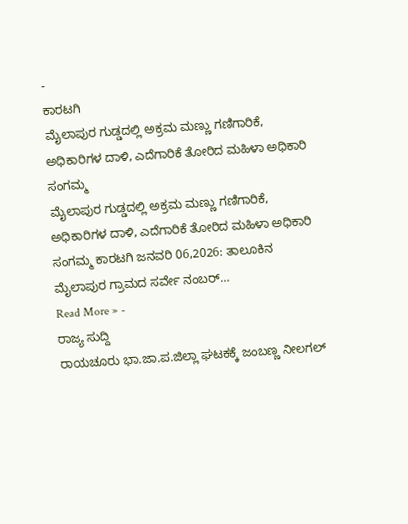-
ಕಾರಟಗಿ
ಮೈಲಾಪುರ ಗುಡ್ಡದಲ್ಲಿ ಅಕ್ರಮ ಮಣ್ಣು ಗಣಿಗಾರಿಕೆ, ಅಧಿಕಾರಿಗಳ ದಾಳಿ, ಎದೆಗಾರಿಕೆ ತೋರಿದ ಮಹಿಳಾ ಅಧಿಕಾರಿ ಸಂಗಮ್ಮ
ಮೈಲಾಪುರ ಗುಡ್ಡದಲ್ಲಿ ಅಕ್ರಮ ಮಣ್ಣು ಗಣಿಗಾರಿಕೆ, ಅಧಿಕಾರಿಗಳ ದಾಳಿ, ಎದೆಗಾರಿಕೆ ತೋರಿದ ಮಹಿಳಾ ಅಧಿಕಾರಿ ಸಂಗಮ್ಮ ಕಾರಟಗಿ ಜನವರಿ 06,2026: ತಾಲೂಕಿನ ಮೈಲಾಪುರ ಗ್ರಾಮದ ಸರ್ವೇ ನಂಬರ್…
Read More » -
ರಾಜ್ಯ ಸುದ್ದಿ
ರಾಯಚೂರು ಭಾ.ಜಾ.ಪ.ಜಿಲ್ಲಾ ಘಟಕಕ್ಕೆ ಜಂಬಣ್ಣ ನೀಲಗಲ್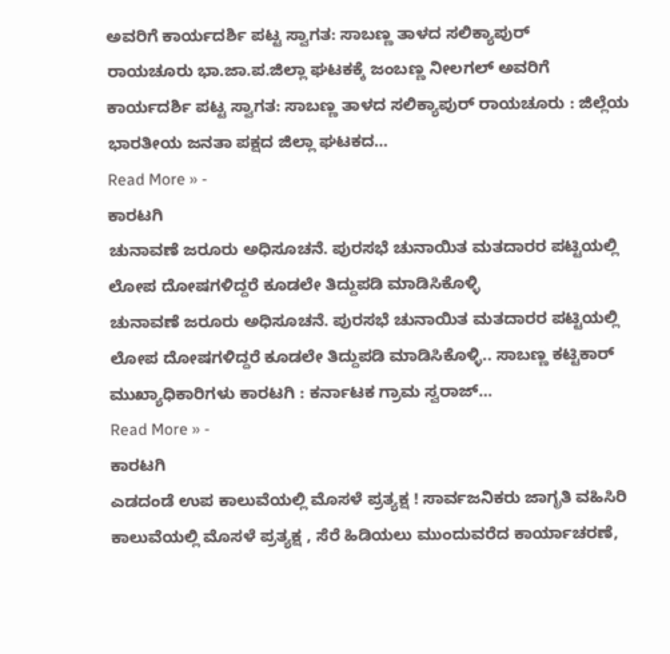ಅವರಿಗೆ ಕಾರ್ಯದರ್ಶಿ ಪಟ್ಟ ಸ್ವಾಗತ: ಸಾಬಣ್ಣ ತಾಳದ ಸಲಿಕ್ಯಾಪುರ್
ರಾಯಚೂರು ಭಾ.ಜಾ.ಪ.ಜಿಲ್ಲಾ ಘಟಕಕ್ಕೆ ಜಂಬಣ್ಣ ನೀಲಗಲ್ ಅವರಿಗೆ ಕಾರ್ಯದರ್ಶಿ ಪಟ್ಟ ಸ್ವಾಗತ: ಸಾಬಣ್ಣ ತಾಳದ ಸಲಿಕ್ಯಾಪುರ್ ರಾಯಚೂರು : ಜಿಲ್ಲೆಯ ಭಾರತೀಯ ಜನತಾ ಪಕ್ಷದ ಜಿಲ್ಲಾ ಘಟಕದ…
Read More » -
ಕಾರಟಗಿ
ಚುನಾವಣೆ ಜರೂರು ಅಧಿಸೂಚನೆ. ಪುರಸಭೆ ಚುನಾಯಿತ ಮತದಾರರ ಪಟ್ಟಿಯಲ್ಲಿ ಲೋಪ ದೋಷಗಳಿದ್ದರೆ ಕೂಡಲೇ ತಿದ್ದುಪಡಿ ಮಾಡಿಸಿಕೊಳ್ಳಿ
ಚುನಾವಣೆ ಜರೂರು ಅಧಿಸೂಚನೆ. ಪುರಸಭೆ ಚುನಾಯಿತ ಮತದಾರರ ಪಟ್ಟಿಯಲ್ಲಿ ಲೋಪ ದೋಷಗಳಿದ್ದರೆ ಕೂಡಲೇ ತಿದ್ದುಪಡಿ ಮಾಡಿಸಿಕೊಳ್ಳಿ.. ಸಾಬಣ್ಣ ಕಟ್ಟಿಕಾರ್ ಮುಖ್ಯಾಧಿಕಾರಿಗಳು ಕಾರಟಗಿ : ಕರ್ನಾಟಕ ಗ್ರಾಮ ಸ್ವರಾಜ್…
Read More » -
ಕಾರಟಗಿ
ಎಡದಂಡೆ ಉಪ ಕಾಲುವೆಯಲ್ಲಿ ಮೊಸಳೆ ಪ್ರತ್ಯಕ್ಷ ! ಸಾರ್ವಜನಿಕರು ಜಾಗೃತಿ ವಹಿಸಿರಿ
ಕಾಲುವೆಯಲ್ಲಿ ಮೊಸಳೆ ಪ್ರತ್ಯಕ್ಷ , ಸೆರೆ ಹಿಡಿಯಲು ಮುಂದುವರೆದ ಕಾರ್ಯಾಚರಣೆ,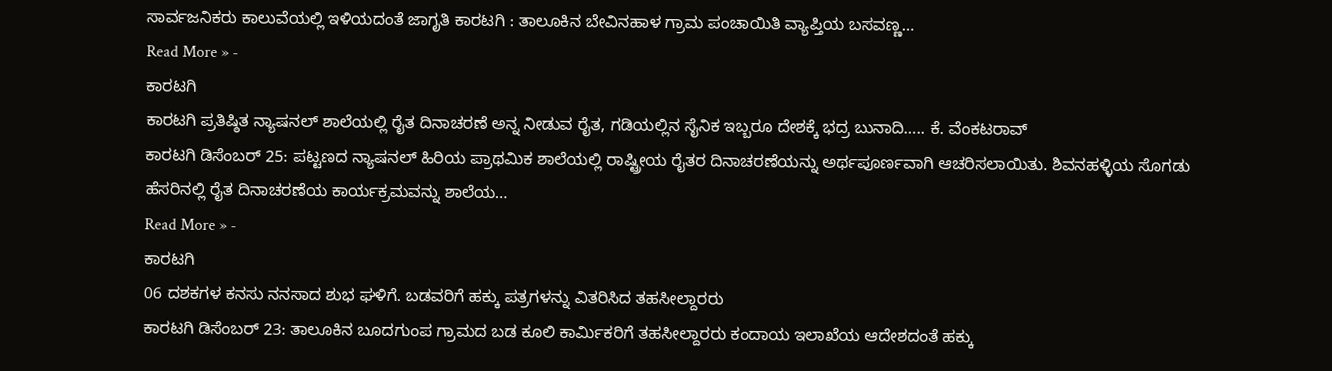ಸಾರ್ವಜನಿಕರು ಕಾಲುವೆಯಲ್ಲಿ ಇಳಿಯದಂತೆ ಜಾಗೃತಿ ಕಾರಟಗಿ : ತಾಲೂಕಿನ ಬೇವಿನಹಾಳ ಗ್ರಾಮ ಪಂಚಾಯಿತಿ ವ್ಯಾಪ್ತಿಯ ಬಸವಣ್ಣ…
Read More » -
ಕಾರಟಗಿ
ಕಾರಟಗಿ ಪ್ರತಿಷ್ಠಿತ ನ್ಯಾಷನಲ್ ಶಾಲೆಯಲ್ಲಿ ರೈತ ದಿನಾಚರಣೆ ಅನ್ನ ನೀಡುವ ರೈತ, ಗಡಿಯಲ್ಲಿನ ಸೈನಿಕ ಇಬ್ಬರೂ ದೇಶಕ್ಕೆ ಭದ್ರ ಬುನಾದಿ….. ಕೆ. ವೆಂಕಟರಾವ್
ಕಾರಟಗಿ ಡಿಸೆಂಬರ್ 25: ಪಟ್ಟಣದ ನ್ಯಾಷನಲ್ ಹಿರಿಯ ಪ್ರಾಥಮಿಕ ಶಾಲೆಯಲ್ಲಿ ರಾಷ್ಟ್ರೀಯ ರೈತರ ದಿನಾಚರಣೆಯನ್ನು ಅರ್ಥಪೂರ್ಣವಾಗಿ ಆಚರಿಸಲಾಯಿತು. ಶಿವನಹಳ್ಳಿಯ ಸೊಗಡು ಹೆಸರಿನಲ್ಲಿ ರೈತ ದಿನಾಚರಣೆಯ ಕಾರ್ಯಕ್ರಮವನ್ನು ಶಾಲೆಯ…
Read More » -
ಕಾರಟಗಿ
06 ದಶಕಗಳ ಕನಸು ನನಸಾದ ಶುಭ ಘಳಿಗೆ. ಬಡವರಿಗೆ ಹಕ್ಕು ಪತ್ರಗಳನ್ನು ವಿತರಿಸಿದ ತಹಸೀಲ್ದಾರರು
ಕಾರಟಗಿ ಡಿಸೆಂಬರ್ 23: ತಾಲೂಕಿನ ಬೂದಗುಂಪ ಗ್ರಾಮದ ಬಡ ಕೂಲಿ ಕಾರ್ಮಿಕರಿಗೆ ತಹಸೀಲ್ದಾರರು ಕಂದಾಯ ಇಲಾಖೆಯ ಆದೇಶದಂತೆ ಹಕ್ಕು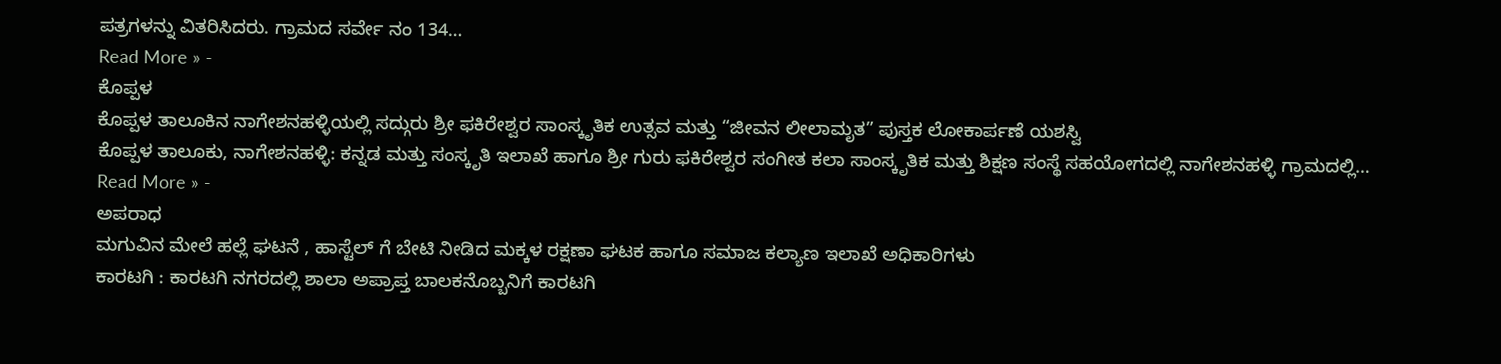ಪತ್ರಗಳನ್ನು ವಿತರಿಸಿದರು. ಗ್ರಾಮದ ಸರ್ವೇ ನಂ 134…
Read More » -
ಕೊಪ್ಪಳ
ಕೊಪ್ಪಳ ತಾಲೂಕಿನ ನಾಗೇಶನಹಳ್ಳಿಯಲ್ಲಿ ಸದ್ಗುರು ಶ್ರೀ ಫಕಿರೇಶ್ವರ ಸಾಂಸ್ಕೃತಿಕ ಉತ್ಸವ ಮತ್ತು “ಜೀವನ ಲೀಲಾಮೃತ” ಪುಸ್ತಕ ಲೋಕಾರ್ಪಣೆ ಯಶಸ್ವಿ
ಕೊಪ್ಪಳ ತಾಲೂಕು, ನಾಗೇಶನಹಳ್ಳಿ: ಕನ್ನಡ ಮತ್ತು ಸಂಸ್ಕೃತಿ ಇಲಾಖೆ ಹಾಗೂ ಶ್ರೀ ಗುರು ಫಕಿರೇಶ್ವರ ಸಂಗೀತ ಕಲಾ ಸಾಂಸ್ಕೃತಿಕ ಮತ್ತು ಶಿಕ್ಷಣ ಸಂಸ್ಥೆ ಸಹಯೋಗದಲ್ಲಿ ನಾಗೇಶನಹಳ್ಳಿ ಗ್ರಾಮದಲ್ಲಿ…
Read More » -
ಅಪರಾಧ
ಮಗುವಿನ ಮೇಲೆ ಹಲ್ಲೆ ಘಟನೆ , ಹಾಸ್ಟೆಲ್ ಗೆ ಬೇಟಿ ನೀಡಿದ ಮಕ್ಕಳ ರಕ್ಷಣಾ ಘಟಕ ಹಾಗೂ ಸಮಾಜ ಕಲ್ಯಾಣ ಇಲಾಖೆ ಅಧಿಕಾರಿಗಳು
ಕಾರಟಗಿ : ಕಾರಟಗಿ ನಗರದಲ್ಲಿ ಶಾಲಾ ಅಪ್ರಾಪ್ತ ಬಾಲಕನೊಬ್ಬನಿಗೆ ಕಾರಟಗಿ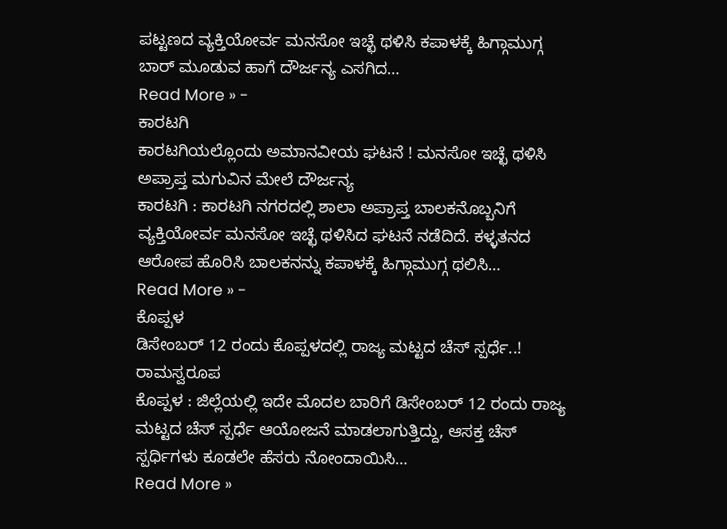ಪಟ್ಟಣದ ವ್ಯಕ್ತಿಯೋರ್ವ ಮನಸೋ ಇಚ್ಛೆ ಥಳಿಸಿ ಕಪಾಳಕ್ಕೆ ಹಿಗ್ಗಾಮುಗ್ಗ ಬಾರ್ ಮೂಡುವ ಹಾಗೆ ದೌರ್ಜನ್ಯ ಎಸಗಿದ…
Read More » -
ಕಾರಟಗಿ
ಕಾರಟಗಿಯಲ್ಲೊಂದು ಅಮಾನವೀಯ ಘಟನೆ ! ಮನಸೋ ಇಚ್ಛೆ ಥಳಿಸಿ ಅಪ್ರಾಪ್ತ ಮಗುವಿನ ಮೇಲೆ ದೌರ್ಜನ್ಯ
ಕಾರಟಗಿ : ಕಾರಟಗಿ ನಗರದಲ್ಲಿ ಶಾಲಾ ಅಪ್ರಾಪ್ತ ಬಾಲಕನೊಬ್ಬನಿಗೆ ವ್ಯಕ್ತಿಯೋರ್ವ ಮನಸೋ ಇಚ್ಛೆ ಥಳಿಸಿದ ಘಟನೆ ನಡೆದಿದೆ. ಕಳ್ಳತನದ ಆರೋಪ ಹೊರಿಸಿ ಬಾಲಕನನ್ನು ಕಪಾಳಕ್ಕೆ ಹಿಗ್ಗಾಮುಗ್ಗ ಥಲಿಸಿ…
Read More » -
ಕೊಪ್ಪಳ
ಡಿಸೇಂಬರ್ 12 ರಂದು ಕೊಪ್ಪಳದಲ್ಲಿ ರಾಜ್ಯ ಮಟ್ಟದ ಚೆಸ್ ಸ್ಪರ್ಧೆ..! ರಾಮಸ್ವರೂಪ
ಕೊಪ್ಪಳ : ಜಿಲ್ಲೆಯಲ್ಲಿ ಇದೇ ಮೊದಲ ಬಾರಿಗೆ ಡಿಸೇಂಬರ್ 12 ರಂದು ರಾಜ್ಯ ಮಟ್ಟದ ಚೆಸ್ ಸ್ಪರ್ಧೆ ಆಯೋಜನೆ ಮಾಡಲಾಗುತ್ತಿದ್ದು, ಆಸಕ್ತ ಚೆಸ್ ಸ್ಪರ್ಧಿಗಳು ಕೂಡಲೇ ಹೆಸರು ನೋಂದಾಯಿಸಿ…
Read More »